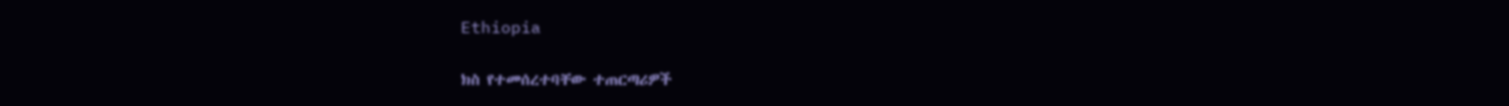Ethiopia

ክስ የተመሰረተባቸው ተጠርጣሪዎች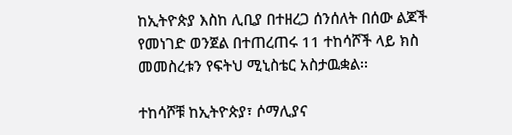ከኢትዮጵያ እስከ ሊቢያ በተዘረጋ ሰንሰለት በሰው ልጆች የመነገድ ወንጀል በተጠረጠሩ 11 ተከሳሾች ላይ ክስ መመስረቱን የፍትህ ሚኒስቴር አስታዉቋል፡፡

ተከሳሾቹ ከኢትዮጵያ፣ ሶማሊያና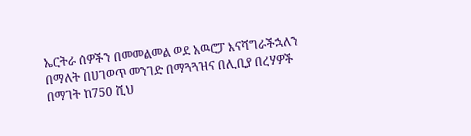ኤርትራ ሰዎችን በመመልመል ወደ አዉሮፓ እናሻግራችኋለን በማለት በሀገወጥ መንገድ በማጓጓዝና በሊቢያ በረሃዎች በማገት ከ750 ሺህ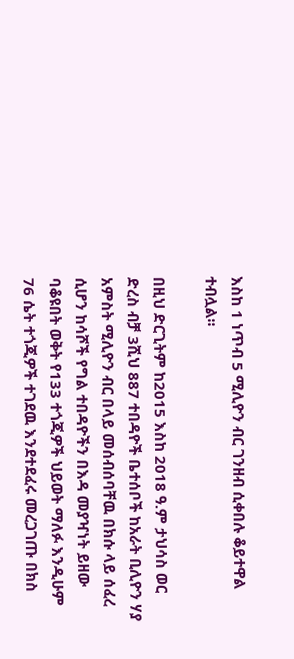እስከ 1 ነጥብ 5 ሚሊዮን ብር ገንዘብ ሲቀበሉ ቆይተዋል ተብሏል፡፡

በዚህ ድርጊትም ከ2015 እስከ 2018 ዓ.ም ታህሳስ ወር ድረስ ብቻ 3ሺህ 887 ተበዳዮች ቤተሰቦች ከአራት ቢሊዮን ሃያ አምስት ሚሊዮን ብር በላይ መሰብሰባቸዉ በክሱ ላይ ሰፈረ ሲሆን ከሳሾች የግል ተበዳዮችን በእዳ መያዣነት ይዘው ባቆዩበት ወቅት የ133 ተጎጂዎች ህይወት ማለፉ እንዲሁም 76 ሴት ተጎጂዎች ተገደዉ እንደተደፈሩ መረጋገጡ በክስ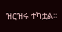ዝርዝሩ ተካቷል፡፡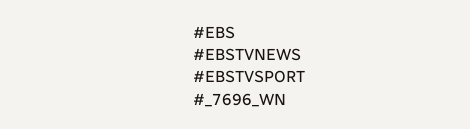#EBS
#EBSTVNEWS
#EBSTVSPORT
#_7696_WN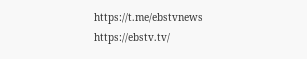https://t.me/ebstvnews
https://ebstv.tv/